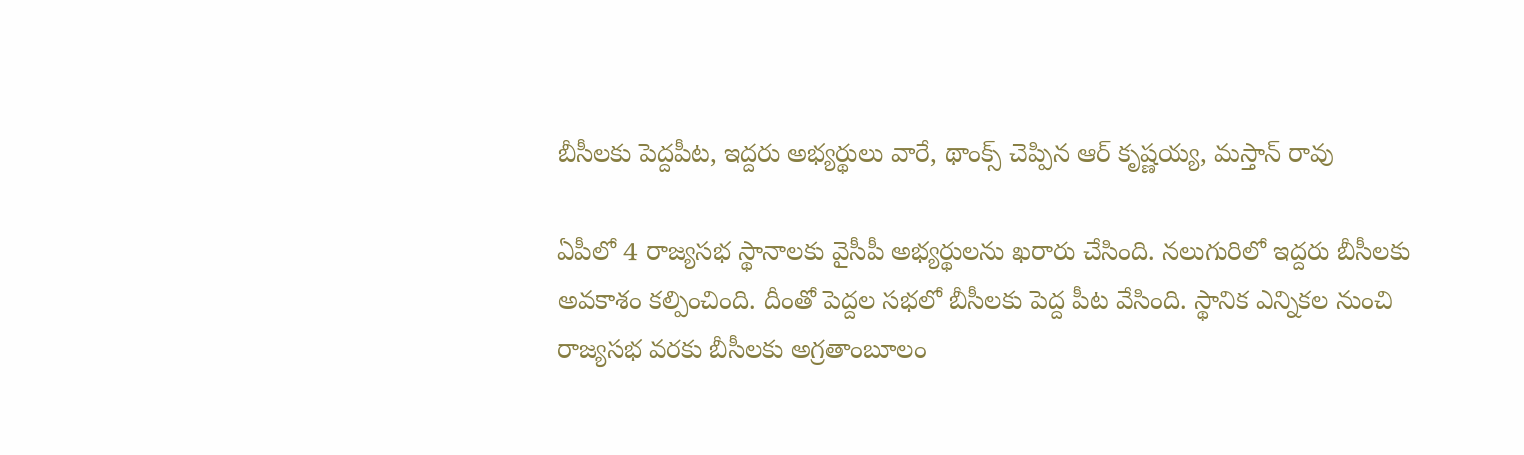బీసీలకు పెద్దపీట, ఇద్దరు అభ్యర్థులు వారే, థాంక్స్ చెప్పిన ఆర్ కృష్ణయ్య, మస్తాన్ రావు

ఏపీలో 4 రాజ్యసభ స్థానాలకు వైసీపీ అభ్యర్థులను ఖరారు చేసింది. నలుగురిలో ఇద్దరు బీసీలకు అవకాశం కల్పించింది. దీంతో పెద్దల సభలో బీసీలకు పెద్ద పీట వేసింది. స్థానిక ఎన్నికల నుంచి రాజ్యసభ వరకు బీసీలకు అగ్రతాంబూలం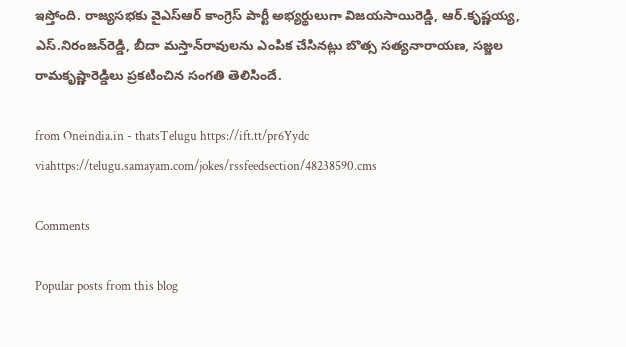ఇస్తోంది. రాజ్యసభకు వైఎస్ఆర్ కాంగ్రెస్ పార్టీ అభ్యర్థులుగా విజయసాయిరెడ్డి, ఆర్‌.కృష్ణయ్య, ఎస్‌.నిరంజన్‌రెడ్డి, బీదా మస్తాన్‌రావులను ఎంపిక చేసినట్లు బొత్స సత్యనారాయణ, సజ్జల రామకృష్ణారెడ్డిలు ప్రకటించిన సంగతి తెలిసిందే.

from Oneindia.in - thatsTelugu https://ift.tt/pr6Yydc
viahttps://telugu.samayam.com/jokes/rssfeedsection/48238590.cms

Comments

Popular posts from this blog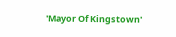'Mayor Of Kingstown'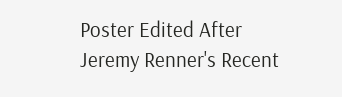Poster Edited After Jeremy Renner's Recent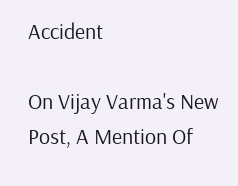Accident

On Vijay Varma's New Post, A Mention Of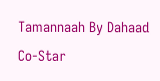Tamannaah By Dahaad Co-Star